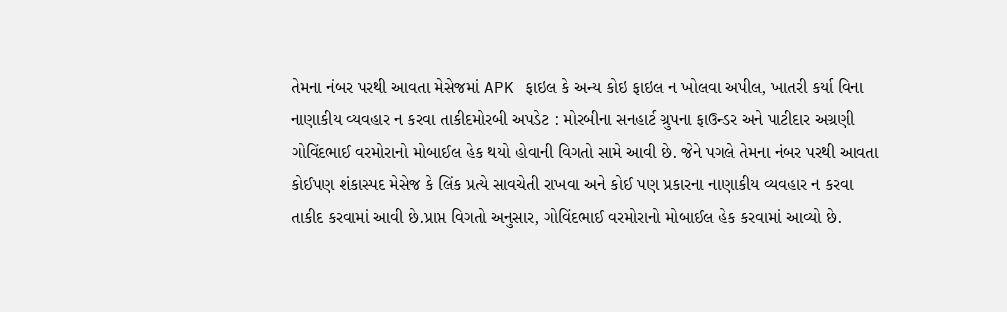તેમના નંબર પરથી આવતા મેસેજમાં APK ફાઇલ કે અન્ય કોઇ ફાઇલ ન ખોલવા અપીલ, ખાતરી કર્યા વિના નાણાકીય વ્યવહાર ન કરવા તાકીદમોરબી અપડેટ : મોરબીના સનહાર્ટ ગ્રુપના ફાઉન્ડર અને પાટીદાર અગ્રણી ગોવિંદભાઈ વરમોરાનો મોબાઈલ હેક થયો હોવાની વિગતો સામે આવી છે. જેને પગલે તેમના નંબર પરથી આવતા કોઈપણ શંકાસ્પદ મેસેજ કે લિંક પ્રત્યે સાવચેતી રાખવા અને કોઈ પણ પ્રકારના નાણાકીય વ્યવહાર ન કરવા તાકીદ કરવામાં આવી છે.પ્રાપ્ત વિગતો અનુસાર, ગોવિંદભાઈ વરમોરાનો મોબાઈલ હેક કરવામાં આવ્યો છે.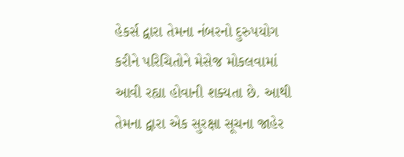હેકર્સ દ્વારા તેમના નંબરનો દુરુપયોગ કરીને પરિચિતોને મેસેજ મોકલવામાં આવી રહ્યા હોવાની શક્યતા છે. આથી તેમના દ્વારા એક સુરક્ષા સૂચના જાહેર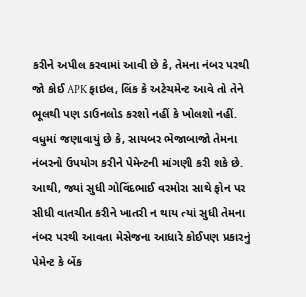કરીને અપીલ કરવામાં આવી છે કે, તેમના નંબર પરથી જો કોઈ APK ફાઇલ, લિંક કે અટેચમેન્ટ આવે તો તેને ભૂલથી પણ ડાઉનલોડ કરશો નહીં કે ખોલશો નહીં. વધુમાં જણાવાયું છે કે, સાયબર ભેજાબાજો તેમના નંબરનો ઉપયોગ કરીને પેમેન્ટની માંગણી કરી શકે છે. આથી, જ્યાં સુધી ગોવિંદભાઈ વરમોરા સાથે ફોન પર સીધી વાતચીત કરીને ખાતરી ન થાય ત્યાં સુધી તેમના નંબર પરથી આવતા મેસેજના આધારે કોઈપણ પ્રકારનું પેમેન્ટ કે બેંક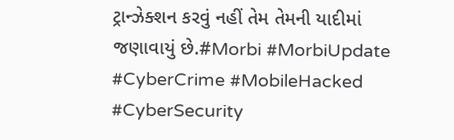ટ્રાન્ઝેક્શન કરવું નહીં તેમ તેમની યાદીમાં જણાવાયું છે.#Morbi #MorbiUpdate #CyberCrime #MobileHacked #CyberSecurity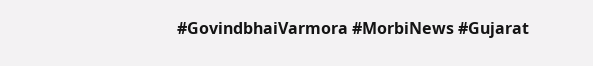#GovindbhaiVarmora #MorbiNews #Gujarat